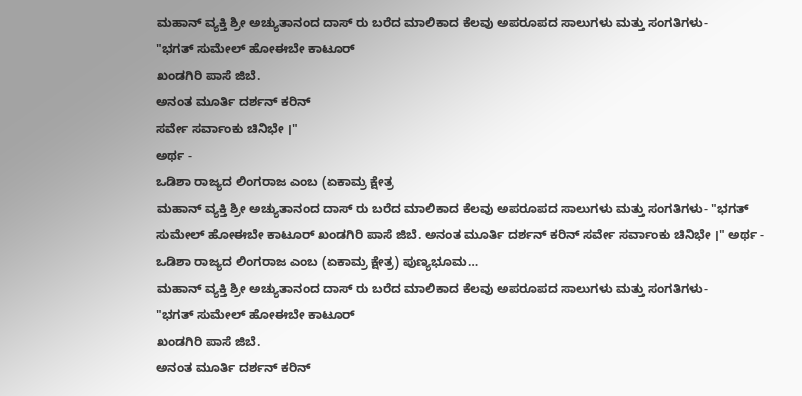ಮಹಾನ್ ವ್ಯಕ್ತಿ ಶ್ರೀ ಅಚ್ಯುತಾನಂದ ದಾಸ್ ರು ಬರೆದ ಮಾಲಿಕಾದ ಕೆಲವು ಅಪರೂಪದ ಸಾಲುಗಳು ಮತ್ತು ಸಂಗತಿಗಳು-
"ಭಗತ್ ಸುಮೇಲ್ ಹೋಈಬೇ ಕಾಟೂರ್
ಖಂಡಗಿರಿ ಪಾಸೆ ಜಿಬೆ.
ಅನಂತ ಮೂರ್ತಿ ದರ್ಶನ್ ಕರಿನ್
ಸರ್ವೇ ಸರ್ವಾಂಕು ಚಿನಿಭೇ ।"
ಅರ್ಥ -
ಒಡಿಶಾ ರಾಜ್ಯದ ಲಿಂಗರಾಜ ಎಂಬ (ಏಕಾಮ್ರ ಕ್ಷೇತ್ರ
ಮಹಾನ್ ವ್ಯಕ್ತಿ ಶ್ರೀ ಅಚ್ಯುತಾನಂದ ದಾಸ್ ರು ಬರೆದ ಮಾಲಿಕಾದ ಕೆಲವು ಅಪರೂಪದ ಸಾಲುಗಳು ಮತ್ತು ಸಂಗತಿಗಳು- "ಭಗತ್ ಸುಮೇಲ್ ಹೋಈಬೇ ಕಾಟೂರ್ ಖಂಡಗಿರಿ ಪಾಸೆ ಜಿಬೆ. ಅನಂತ ಮೂರ್ತಿ ದರ್ಶನ್ ಕರಿನ್ ಸರ್ವೇ ಸರ್ವಾಂಕು ಚಿನಿಭೇ ।" ಅರ್ಥ - ಒಡಿಶಾ ರಾಜ್ಯದ ಲಿಂಗರಾಜ ಎಂಬ (ಏಕಾಮ್ರ ಕ್ಷೇತ್ರ) ಪುಣ್ಯಭೂಮ…
ಮಹಾನ್ ವ್ಯಕ್ತಿ ಶ್ರೀ ಅಚ್ಯುತಾನಂದ ದಾಸ್ ರು ಬರೆದ ಮಾಲಿಕಾದ ಕೆಲವು ಅಪರೂಪದ ಸಾಲುಗಳು ಮತ್ತು ಸಂಗತಿಗಳು-
"ಭಗತ್ ಸುಮೇಲ್ ಹೋಈಬೇ ಕಾಟೂರ್
ಖಂಡಗಿರಿ ಪಾಸೆ ಜಿಬೆ.
ಅನಂತ ಮೂರ್ತಿ ದರ್ಶನ್ ಕರಿನ್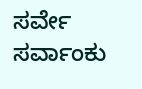ಸರ್ವೇ ಸರ್ವಾಂಕು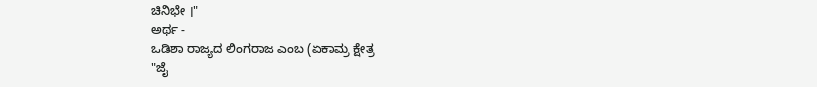ಚಿನಿಭೇ ।"
ಅರ್ಥ -
ಒಡಿಶಾ ರಾಜ್ಯದ ಲಿಂಗರಾಜ ಎಂಬ (ಏಕಾಮ್ರ ಕ್ಷೇತ್ರ
"ಜೈ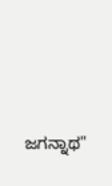ಜಗನ್ನಾಥ"